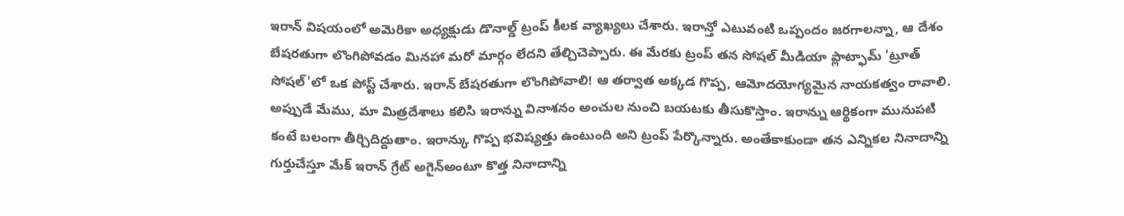ఇరాన్ విషయంలో అమెరికా అధ్యక్షుడు డొనాల్డ్ ట్రంప్ కీలక వ్యాఖ్యలు చేశారు. ఇరాన్తో ఎటువంటి ఒప్పందం జరగాలన్నా, ఆ దేశం బేషరతుగా లొంగిపోవడం మినహా మరో మార్గం లేదని తేల్చిచెప్పారు. ఈ మేరకు ట్రంప్ తన సోషల్ మీడియా ప్లాట్ఫామ్ 'ట్రూత్ సోషల్'లో ఒక పోస్ట్ చేశారు. ఇరాన్ బేషరతుగా లొంగిపోవాలి! ఆ తర్వాత అక్కడ గొప్ప, ఆమోదయోగ్యమైన నాయకత్వం రావాలి. అప్పుడే మేము, మా మిత్రదేశాలు కలిసి ఇరాన్ను వినాశనం అంచుల నుంచి బయటకు తీసుకొస్తాం. ఇరాన్ను ఆర్థికంగా మునుపటి కంటే బలంగా తీర్చిదిద్దుతాం. ఇరాన్కు గొప్ప భవిష్యత్తు ఉంటుంది అని ట్రంప్ పేర్కొన్నారు. అంతేకాకుండా తన ఎన్నికల నినాదాన్ని గుర్తుచేస్తూ మేక్ ఇరాన్ గ్రేట్ అగైన్అంటూ కొత్త నినాదాన్ని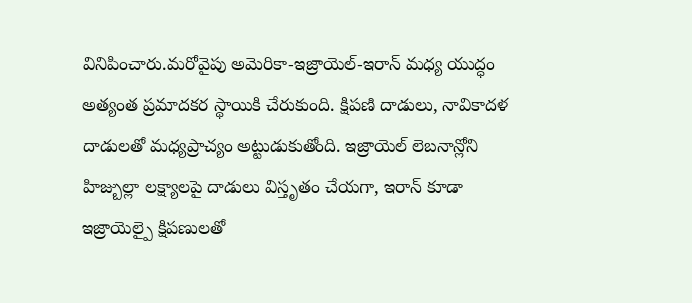వినిపించారు.మరోవైపు అమెరికా-ఇజ్రాయెల్-ఇరాన్ మధ్య యుద్ధం అత్యంత ప్రమాదకర స్థాయికి చేరుకుంది. క్షిపణి దాడులు, నావికాదళ దాడులతో మధ్యప్రాచ్యం అట్టుడుకుతోంది. ఇజ్రాయెల్ లెబనాన్లోని హిజ్బుల్లా లక్ష్యాలపై దాడులు విస్తృతం చేయగా, ఇరాన్ కూడా ఇజ్రాయెల్పై క్షిపణులతో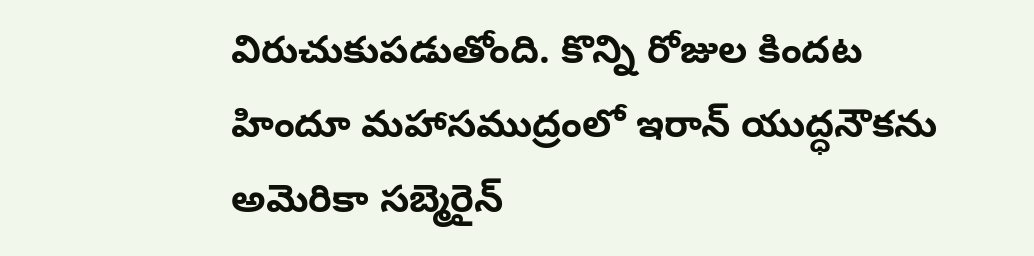విరుచుకుపడుతోంది. కొన్ని రోజుల కిందట హిందూ మహాసముద్రంలో ఇరాన్ యుద్ధనౌకను అమెరికా సబ్మెరైన్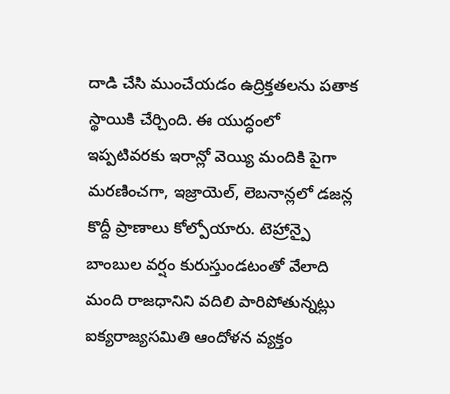దాడి చేసి ముంచేయడం ఉద్రిక్తతలను పతాక స్థాయికి చేర్చింది. ఈ యుద్ధంలో ఇప్పటివరకు ఇరాన్లో వెయ్యి మందికి పైగా మరణించగా, ఇజ్రాయెల్, లెబనాన్లలో డజన్ల కొద్దీ ప్రాణాలు కోల్పోయారు. టెహ్రాన్పై బాంబుల వర్షం కురుస్తుండటంతో వేలాది మంది రాజధానిని వదిలి పారిపోతున్నట్లు ఐక్యరాజ్యసమితి ఆందోళన వ్యక్తం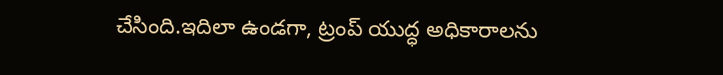చేసింది.ఇదిలా ఉండగా, ట్రంప్ యుద్ధ అధికారాలను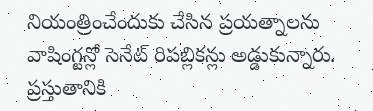నియంత్రించేందుకు చేసిన ప్రయత్నాలను వాషింగ్టన్లో సెనేట్ రిపబ్లికన్లు అడ్డుకున్నారు. ప్రస్తుతానికి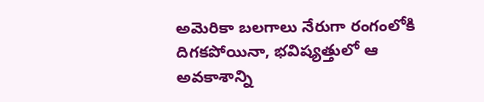అమెరికా బలగాలు నేరుగా రంగంలోకి దిగకపోయినా, భవిష్యత్తులో ఆ అవకాశాన్ని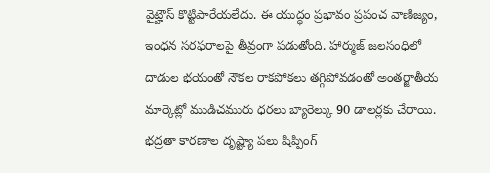వైట్హౌస్ కొట్టిపారేయలేదు. ఈ యుద్ధం ప్రభావం ప్రపంచ వాణిజ్యం, ఇంధన సరఫరాలపై తీవ్రంగా పడుతోంది. హార్ముజ్ జలసంధిలో దాడుల భయంతో నౌకల రాకపోకలు తగ్గిపోవడంతో అంతర్జాతీయ మార్కెట్లో ముడిచమురు ధరలు బ్యారెల్కు 90 డాలర్లకు చేరాయి. భద్రతా కారణాల దృష్ట్యా పలు షిప్పింగ్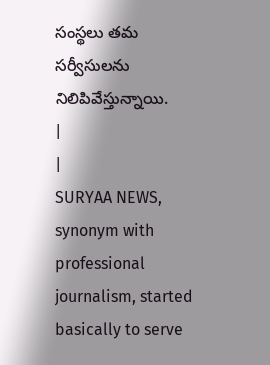సంస్థలు తమ సర్వీసులను నిలిపివేస్తున్నాయి.
|
|
SURYAA NEWS, synonym with professional journalism, started basically to serve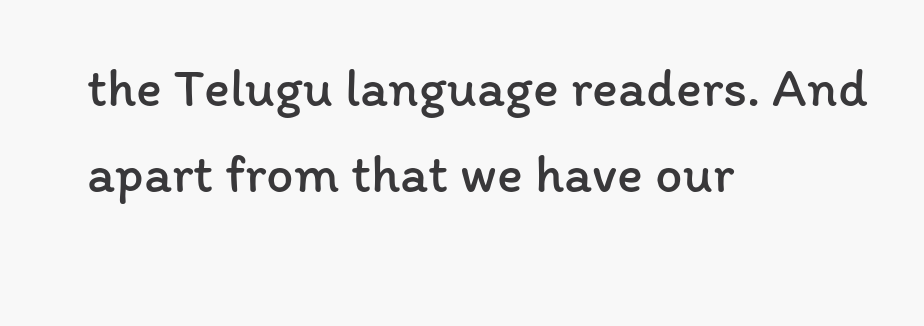the Telugu language readers. And apart from that we have our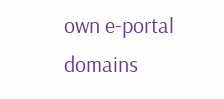own e-portal domains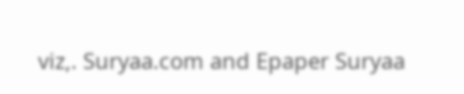viz,. Suryaa.com and Epaper Suryaa